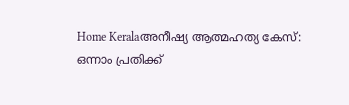Home Keralaഅനീഷ്യ ആത്മഹത്യ കേസ്: ഒന്നാം പ്രതിക്ക്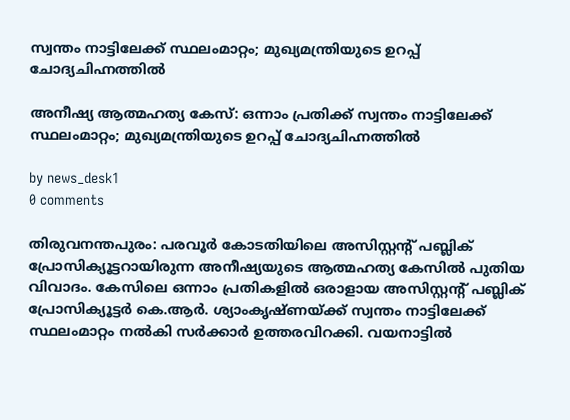സ്വന്തം നാട്ടിലേക്ക് സ്ഥലംമാറ്റം; മുഖ്യമന്ത്രിയുടെ ഉറപ്പ് ചോദ്യചിഹ്നത്തിൽ

അനീഷ്യ ആത്മഹത്യ കേസ്: ഒന്നാം പ്രതിക്ക് സ്വന്തം നാട്ടിലേക്ക് സ്ഥലംമാറ്റം; മുഖ്യമന്ത്രിയുടെ ഉറപ്പ് ചോദ്യചിഹ്നത്തിൽ

by news_desk1
0 comments

തിരുവനന്തപുരം: പരവൂർ കോടതിയിലെ അസിസ്റ്റന്റ് പബ്ലിക് പ്രോസിക്യൂട്ടറായിരുന്ന അനീഷ്യയുടെ ആത്മഹത്യ കേസിൽ പുതിയ വിവാദം. കേസിലെ ഒന്നാം പ്രതികളിൽ ഒരാളായ അസിസ്റ്റന്റ് പബ്ലിക് പ്രോസിക്യൂട്ടർ കെ.ആർ. ശ്യാംകൃഷ്ണയ്ക്ക് സ്വന്തം നാട്ടിലേക്ക് സ്ഥലംമാറ്റം നൽകി സർക്കാർ ഉത്തരവിറക്കി. വയനാട്ടിൽ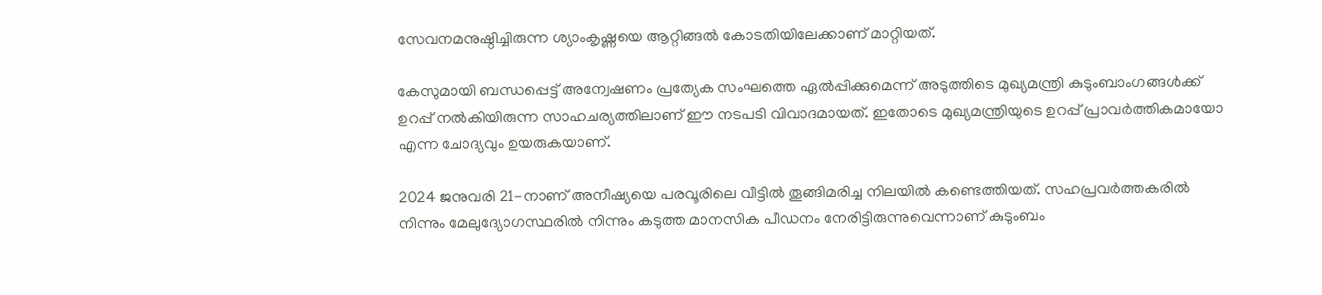സേവനമനുഷ്ഠിച്ചിരുന്ന ശ്യാംകൃഷ്ണയെ ആറ്റിങ്ങൽ കോടതിയിലേക്കാണ് മാറ്റിയത്.

കേസുമായി ബന്ധപ്പെട്ട് അന്വേഷണം പ്രത്യേക സംഘത്തെ ഏൽപ്പിക്കുമെന്ന് അടുത്തിടെ മുഖ്യമന്ത്രി കുടുംബാംഗങ്ങൾക്ക് ഉറപ്പ് നൽകിയിരുന്ന സാഹചര്യത്തിലാണ് ഈ നടപടി വിവാദമായത്. ഇതോടെ മുഖ്യമന്ത്രിയുടെ ഉറപ്പ് പ്രാവർത്തികമായോ എന്ന ചോദ്യവും ഉയരുകയാണ്.

2024 ജനുവരി 21-നാണ് അനീഷ്യയെ പരവൂരിലെ വീട്ടിൽ തൂങ്ങിമരിച്ച നിലയിൽ കണ്ടെത്തിയത്. സഹപ്രവർത്തകരിൽ നിന്നും മേലുദ്യോഗസ്ഥരിൽ നിന്നും കടുത്ത മാനസിക പീഡനം നേരിട്ടിരുന്നുവെന്നാണ് കുടുംബം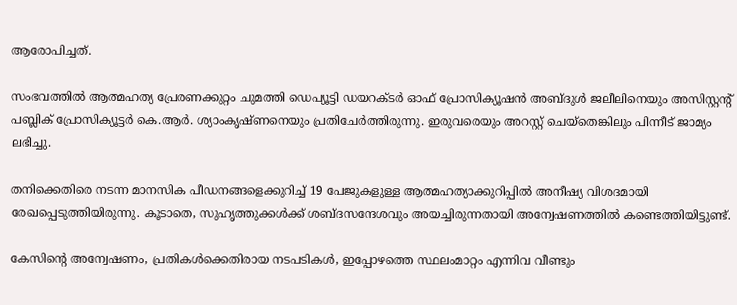ആരോപിച്ചത്.

സംഭവത്തിൽ ആത്മഹത്യ പ്രേരണക്കുറ്റം ചുമത്തി ഡെപ്യൂട്ടി ഡയറക്ടർ ഓഫ് പ്രോസിക്യൂഷൻ അബ്ദുൾ ജലീലിനെയും അസിസ്റ്റന്റ് പബ്ലിക് പ്രോസിക്യൂട്ടർ കെ.ആർ. ശ്യാംകൃഷ്ണനെയും പ്രതിചേർത്തിരുന്നു. ഇരുവരെയും അറസ്റ്റ് ചെയ്തെങ്കിലും പിന്നീട് ജാമ്യം ലഭിച്ചു.

തനിക്കെതിരെ നടന്ന മാനസിക പീഡനങ്ങളെക്കുറിച്ച് 19 പേജുകളുള്ള ആത്മഹത്യാക്കുറിപ്പിൽ അനീഷ്യ വിശദമായി രേഖപ്പെടുത്തിയിരുന്നു. കൂടാതെ, സുഹൃത്തുക്കൾക്ക് ശബ്ദസന്ദേശവും അയച്ചിരുന്നതായി അന്വേഷണത്തിൽ കണ്ടെത്തിയിട്ടുണ്ട്.

കേസിന്റെ അന്വേഷണം, പ്രതികൾക്കെതിരായ നടപടികൾ, ഇപ്പോഴത്തെ സ്ഥലംമാറ്റം എന്നിവ വീണ്ടും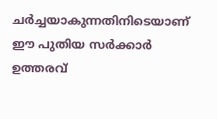ചർച്ചയാകുന്നതിനിടെയാണ് ഈ പുതിയ സർക്കാർ ഉത്തരവ്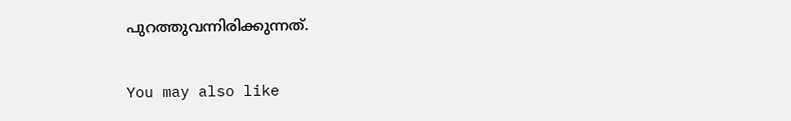പുറത്തുവന്നിരിക്കുന്നത്.

You may also like